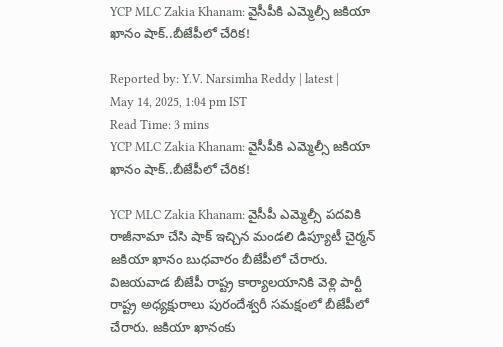YCP MLC Zakia Khanam: వైసీపీకి ఎమ్మెల్సీ జకియా ఖానం షాక్..బీజేపీలో చేరిక!

Reported by: Y.V. Narsimha Reddy | latest | May 14, 2025, 1:04 pm IST
Read Time: 3 mins
YCP MLC Zakia Khanam: వైసీపీకి ఎమ్మెల్సీ జకియా ఖానం షాక్..బీజేపీలో చేరిక!

YCP MLC Zakia Khanam: వైసీపీ ఎమ్మెల్సీ పదవికి రాజీనామా చేసి షాక్ ఇచ్చిన మండలి డిప్యూటీ చైర్మన్ జకియా ఖానం బుధవారం బీజేపీలో చేరారు. విజయవాడ బీజేపీ రాష్ట్ర కార్యాలయానికి వెళ్లి పార్టీ రాష్ట్ర అధ్యక్షురాలు పురందేశ్వరీ సమక్షంలో బీజేపీలో చేరారు. జకియా ఖానంకు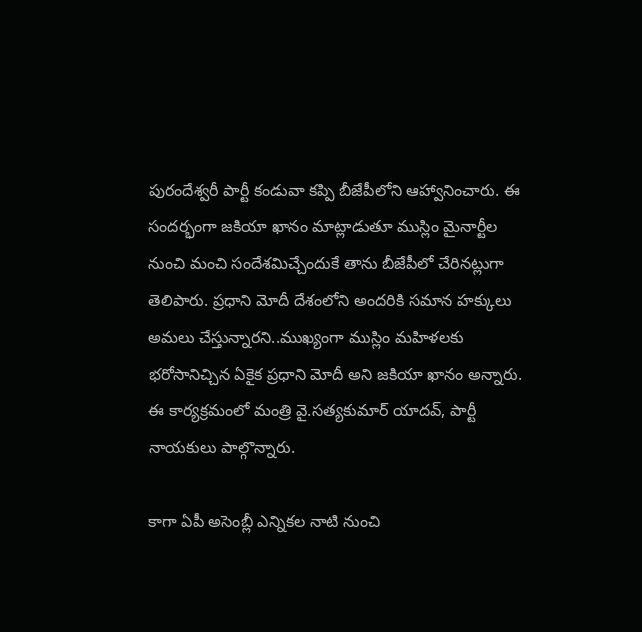పురందేశ్వరీ పార్టీ కండువా కప్పి బీజేపీలోని ఆహ్వానించారు. ఈ సందర్భంగా జకియా ఖానం మాట్లాడుతూ ముస్లిం మైనార్టీల నుంచి మంచి సందేశమిచ్చేందుకే తాను బీజేపీలో చేరినట్లుగా తెలిపారు. ప్రధాని మోదీ దేశంలోని అందరికి సమాన హక్కులు అమలు చేస్తున్నారని..ముఖ్యంగా ముస్లిం మహిళలకు భరోసానిచ్చిన ఏకైక ప్రధాని మోదీ అని జకియా ఖానం అన్నారు. ఈ కార్యక్రమంలో మంత్రి వై.సత్యకుమార్ యాదవ్, పార్టీ నాయకులు పాల్గొన్నారు.

కాగా ఏపీ అసెంబ్లీ ఎన్నికల నాటి నుంచి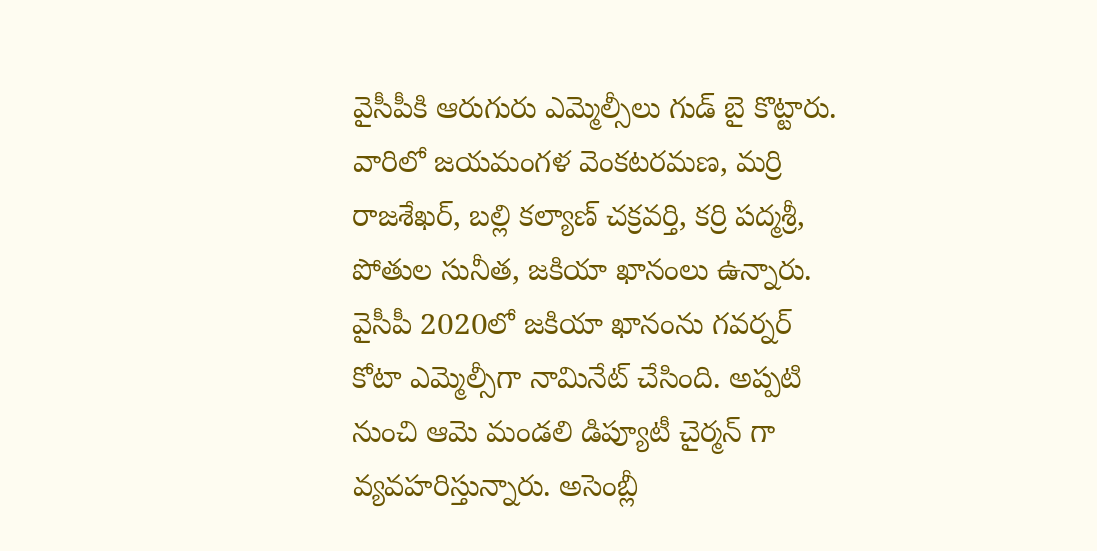వైసీపీకి ఆరుగురు ఎమ్మెల్సీలు గుడ్ బై కొట్టారు. వారిలో జయమంగళ వెంకటరమణ, మర్రి రాజశేఖర్, బల్లి కల్యాణ్ చక్రవర్తి, కర్రి పద్మశ్రీ, పోతుల సునీత, జకియా ఖానంలు ఉన్నారు. వైసీపీ 2020లో జకియా ఖానంను గవర్నర్ కోటా ఎమ్మెల్సీగా నామినేట్ చేసింది. అప్పటి నుంచి ఆమె మండలి డిప్యూటీ చైర్మన్ గా వ్యవహరిస్తున్నారు. అసెంబ్లీ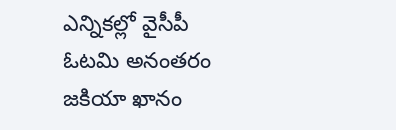ఎన్నికల్లో వైసీపీ ఓటమి అనంతరం జకియా ఖానం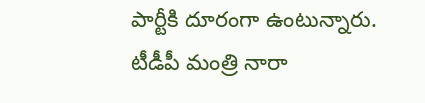పార్టీకి దూరంగా ఉంటున్నారు. టీడీపీ మంత్రి నారా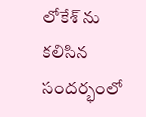లోకేశ్ ను కలిసిన సందర్భంలో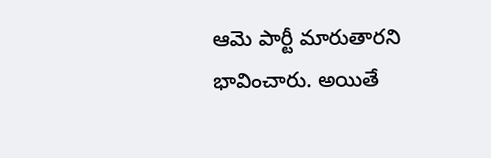ఆమె పార్టీ మారుతారని భావించారు. అయితే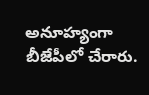అనూహ్యంగా బీజేపీలో చేరారు.